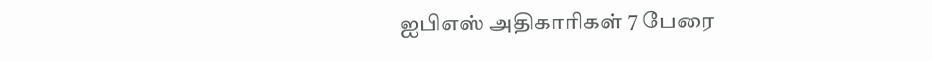ஐபிஎஸ் அதிகாரிகள் 7 பேரை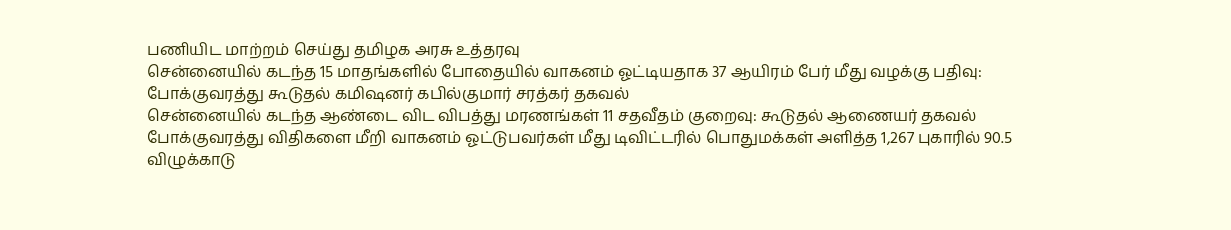பணியிட மாற்றம் செய்து தமிழக அரசு உத்தரவு
சென்னையில் கடந்த 15 மாதங்களில் போதையில் வாகனம் ஓட்டியதாக 37 ஆயிரம் பேர் மீது வழக்கு பதிவு: போக்குவரத்து கூடுதல் கமிஷனர் கபில்குமார் சரத்கர் தகவல்
சென்னையில் கடந்த ஆண்டை விட விபத்து மரணங்கள் 11 சதவீதம் குறைவு: கூடுதல் ஆணையர் தகவல்
போக்குவரத்து விதிகளை மீறி வாகனம் ஓட்டுபவர்கள் மீது டிவிட்டரில் பொதுமக்கள் அளித்த 1,267 புகாரில் 90.5 விழுக்காடு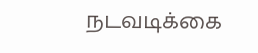நடவடிக்கை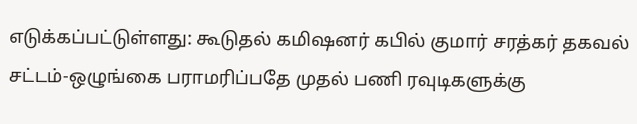எடுக்கப்பட்டுள்ளது: கூடுதல் கமிஷனர் கபில் குமார் சரத்கர் தகவல்
சட்டம்-ஒழுங்கை பராமரிப்பதே முதல் பணி ரவுடிகளுக்கு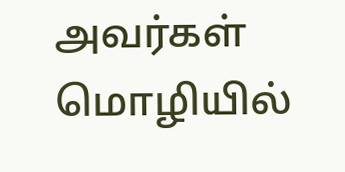அவர்கள் மொழியில்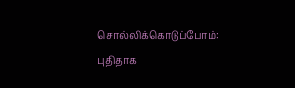சொல்லிக்கொடுப்போம்: புதிதாக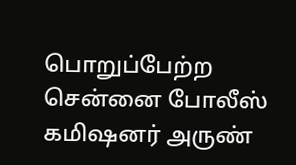பொறுப்பேற்ற சென்னை போலீஸ் கமிஷனர் அருண்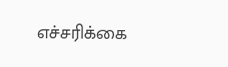எச்சரிக்கை